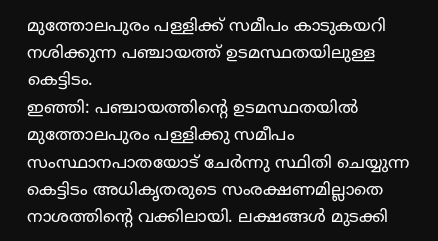മുത്തോലപുരം പള്ളിക്ക് സമീപം കാടുകയറി നശിക്കുന്ന പഞ്ചായത്ത് ഉടമസ്ഥതയിലുള്ള കെട്ടിടം.
ഇഞ്ഞി: പഞ്ചായത്തിന്റെ ഉടമസ്ഥതയിൽ മുത്തോലപുരം പള്ളിക്കു സമീപം സംസ്ഥാനപാതയോട് ചേർന്നു സ്ഥിതി ചെയ്യുന്ന കെട്ടിടം അധികൃതരുടെ സംരക്ഷണമില്ലാതെ നാശത്തിന്റെ വക്കിലായി. ലക്ഷങ്ങൾ മുടക്കി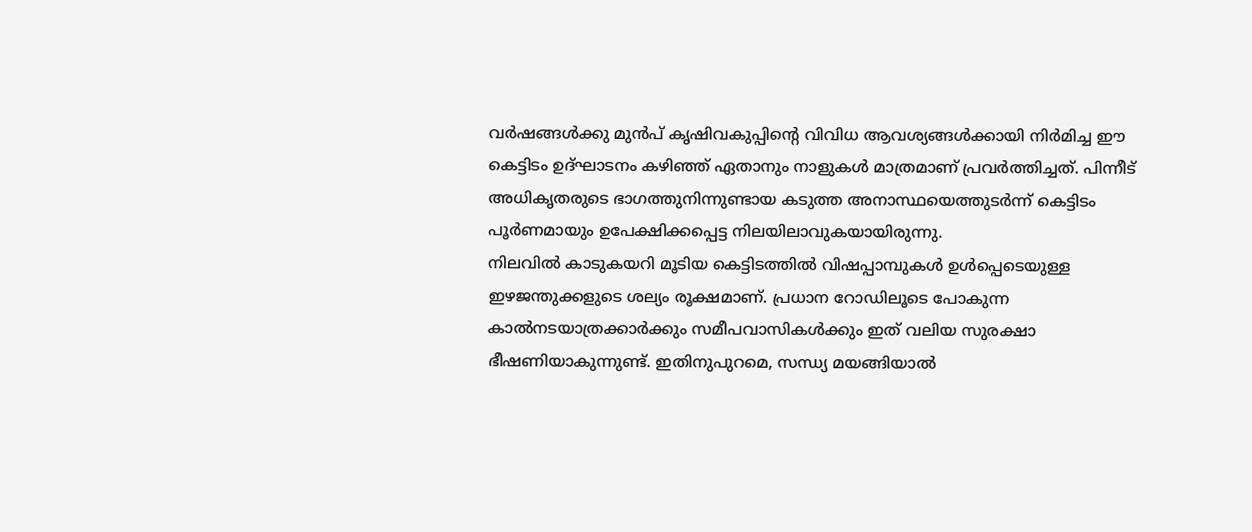വർഷങ്ങൾക്കു മുൻപ് കൃഷിവകുപ്പിന്റെ വിവിധ ആവശ്യങ്ങൾക്കായി നിർമിച്ച ഈ കെട്ടിടം ഉദ്ഘാടനം കഴിഞ്ഞ് ഏതാനും നാളുകൾ മാത്രമാണ് പ്രവർത്തിച്ചത്. പിന്നീട് അധികൃതരുടെ ഭാഗത്തുനിന്നുണ്ടായ കടുത്ത അനാസ്ഥയെത്തുടർന്ന് കെട്ടിടം പൂർണമായും ഉപേക്ഷിക്കപ്പെട്ട നിലയിലാവുകയായിരുന്നു.
നിലവിൽ കാടുകയറി മൂടിയ കെട്ടിടത്തിൽ വിഷപ്പാമ്പുകൾ ഉൾപ്പെടെയുള്ള ഇഴജന്തുക്കളുടെ ശല്യം രൂക്ഷമാണ്. പ്രധാന റോഡിലൂടെ പോകുന്ന കാൽനടയാത്രക്കാർക്കും സമീപവാസികൾക്കും ഇത് വലിയ സുരക്ഷാ ഭീഷണിയാകുന്നുണ്ട്. ഇതിനുപുറമെ, സന്ധ്യ മയങ്ങിയാൽ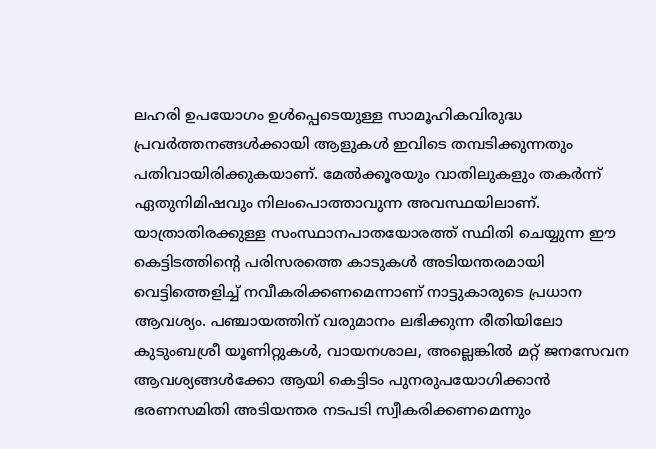ലഹരി ഉപയോഗം ഉൾപ്പെടെയുള്ള സാമൂഹികവിരുദ്ധ പ്രവർത്തനങ്ങൾക്കായി ആളുകൾ ഇവിടെ തമ്പടിക്കുന്നതും പതിവായിരിക്കുകയാണ്. മേൽക്കൂരയും വാതിലുകളും തകർന്ന് ഏതുനിമിഷവും നിലംപൊത്താവുന്ന അവസ്ഥയിലാണ്.
യാത്രാതിരക്കുള്ള സംസ്ഥാനപാതയോരത്ത് സ്ഥിതി ചെയ്യുന്ന ഈ കെട്ടിടത്തിന്റെ പരിസരത്തെ കാടുകൾ അടിയന്തരമായി വെട്ടിത്തെളിച്ച് നവീകരിക്കണമെന്നാണ് നാട്ടുകാരുടെ പ്രധാന ആവശ്യം. പഞ്ചായത്തിന് വരുമാനം ലഭിക്കുന്ന രീതിയിലോ കുടുംബശ്രീ യൂണിറ്റുകൾ, വായനശാല, അല്ലെങ്കിൽ മറ്റ് ജനസേവന ആവശ്യങ്ങൾക്കോ ആയി കെട്ടിടം പുനരുപയോഗിക്കാൻ ഭരണസമിതി അടിയന്തര നടപടി സ്വീകരിക്കണമെന്നും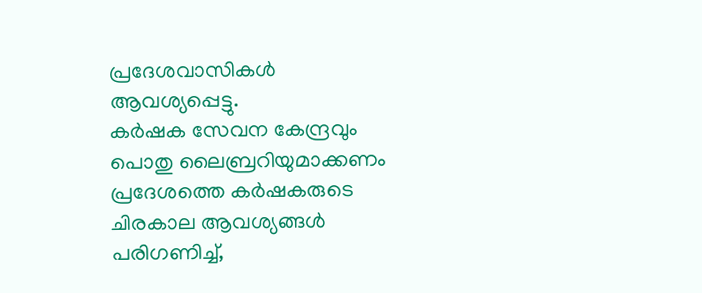പ്രദേശവാസികൾ ആവശ്യപ്പെട്ടു.
കർഷക സേവന കേന്ദ്രവും പൊതു ലൈബ്രറിയുമാക്കണം
പ്രദേശത്തെ കർഷകരുടെ ചിരകാല ആവശ്യങ്ങൾ പരിഗണിച്ച്,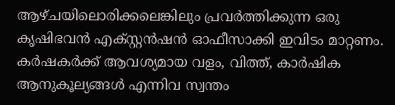ആഴ്ചയിലൊരിക്കലെങ്കിലും പ്രവർത്തിക്കുന്ന ഒരു കൃഷിഭവൻ എക്സ്റ്റൻഷൻ ഓഫീസാക്കി ഇവിടം മാറ്റണം. കർഷകർക്ക് ആവശ്യമായ വളം, വിത്ത്, കാർഷിക ആനുകൂല്യങ്ങൾ എന്നിവ സ്വന്തം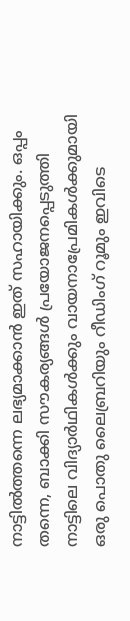നാട്ടിൽത്തന്നെ ലഭ്യമാക്കാൻ ഇത് സഹായിക്കും. ഒപ്പം തന്നെ, ബാക്കി സൗകര്യങ്ങൾ പ്രയോജനപ്പെടുത്തി നാട്ടിലെ വിദ്യാർഥികൾക്കും വായനാപ്രേമികൾക്കുമായി ഒരു പൊതു ലൈബ്രറിയും റീഡിംഗ് റൂമും ഇവിടെ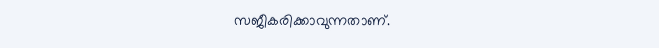സജീകരിക്കാവുന്നതാണ്.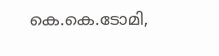കെ.കെ.ടോമി,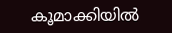കൂമാക്കിയിൽ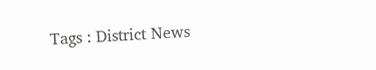Tags : District News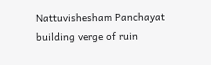Nattuvishesham Panchayat building verge of ruin